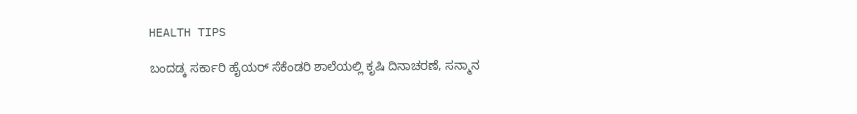HEALTH TIPS

ಬಂದಡ್ಕ ಸರ್ಕಾರಿ ಹೈಯರ್ ಸೆಕೆಂಡರಿ ಶಾಲೆಯಲ್ಲಿ ಕೃಷಿ ದಿನಾಚರಣೆ, ಸನ್ಮಾನ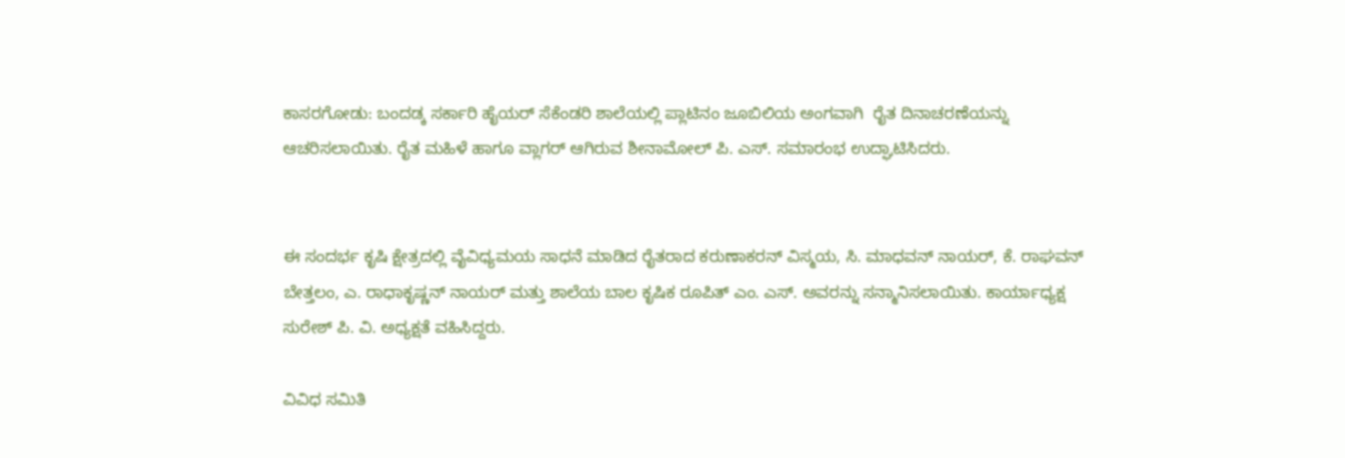ಕಾಸರಗೋಡು: ಬಂದಡ್ಕ ಸರ್ಕಾರಿ ಹೈಯರ್ ಸೆಕೆಂಡರಿ ಶಾಲೆಯಲ್ಲಿ ಪ್ಲಾಟಿನಂ ಜೂಬಿಲಿಯ ಅಂಗವಾಗಿ  ರೈತ ದಿನಾಚರಣೆಯನ್ನು ಆಚರಿಸಲಾಯಿತು. ರೈತ ಮಹಿಳೆ ಹಾಗೂ ವ್ಲಾಗರ್ ಆಗಿರುವ ಶೀನಾಮೋಲ್ ಪಿ. ಎಸ್. ಸಮಾರಂಭ ಉದ್ಘಾಟಿಸಿದರು.


ಈ ಸಂದರ್ಭ ಕೃಷಿ ಕ್ಷೇತ್ರದಲ್ಲಿ ವೈವಿಧ್ಯಮಯ ಸಾಧನೆ ಮಾಡಿದ ರೈತರಾದ ಕರುಣಾಕರನ್ ವಿಸ್ಮಯ, ಸಿ. ಮಾಧವನ್ ನಾಯರ್, ಕೆ. ರಾಘವನ್ ಬೇತ್ತಲಂ, ಎ. ರಾಧಾಕೃಷ್ಣನ್ ನಾಯರ್ ಮತ್ತು ಶಾಲೆಯ ಬಾಲ ಕೃಷಿಕ ರೂಪಿತ್ ಎಂ. ಎಸ್. ಅವರನ್ನು ಸನ್ಮಾನಿಸಲಾಯಿತು. ಕಾರ್ಯಾಧ್ಯಕ್ಷ ಸುರೇಶ್ ಪಿ. ವಿ. ಅಧ್ಯಕ್ಷತೆ ವಹಿಸಿದ್ದರು.

ವಿವಿಧ ಸಮಿತಿ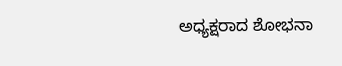ಅಧ್ಯಕ್ಷರಾದ ಶೋಭನಾ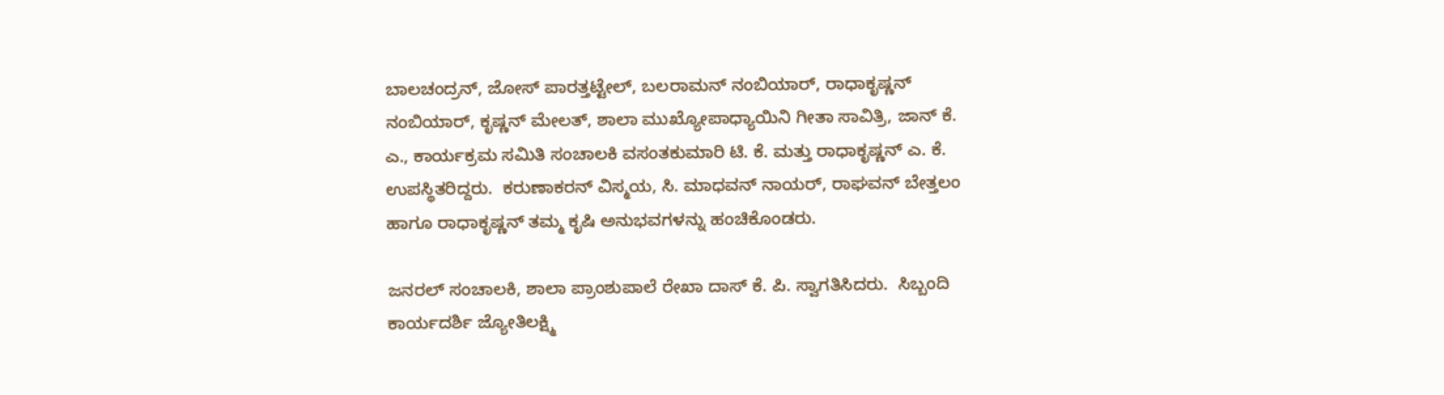ಬಾಲಚಂದ್ರನ್, ಜೋಸ್ ಪಾರತ್ತಟ್ಟೇಲ್, ಬಲರಾಮನ್ ನಂಬಿಯಾರ್, ರಾಧಾಕೃಷ್ಣನ್ ನಂಬಿಯಾರ್, ಕೃಷ್ಣನ್ ಮೇಲತ್, ಶಾಲಾ ಮುಖ್ಯೋಪಾಧ್ಯಾಯಿನಿ ಗೀತಾ ಸಾವಿತ್ರಿ, ಜಾನ್ ಕೆ. ಎ., ಕಾರ್ಯಕ್ರಮ ಸಮಿತಿ ಸಂಚಾಲಕಿ ವಸಂತಕುಮಾರಿ ಟಿ. ಕೆ. ಮತ್ತು ರಾಧಾಕೃಷ್ಣನ್ ಎ. ಕೆ. ಉಪಸ್ಥಿತರಿದ್ದರು.  ಕರುಣಾಕರನ್ ವಿಸ್ಮಯ, ಸಿ. ಮಾಧವನ್ ನಾಯರ್, ರಾಘವನ್ ಬೇತ್ತಲಂ ಹಾಗೂ ರಾಧಾಕೃಷ್ಣನ್ ತಮ್ಮ ಕೃಷಿ ಅನುಭವಗಳನ್ನು ಹಂಚಿಕೊಂಡರು.

ಜನರಲ್ ಸಂಚಾಲಕಿ, ಶಾಲಾ ಪ್ರಾಂಶುಪಾಲೆ ರೇಖಾ ದಾಸ್ ಕೆ. ಪಿ. ಸ್ವಾಗತಿಸಿದರು.  ಸಿಬ್ಬಂದಿ ಕಾರ್ಯದರ್ಶಿ ಜ್ಯೋತಿಲಕ್ಷ್ಮಿ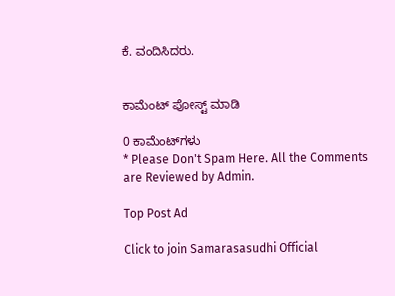ಕೆ. ವಂದಿಸಿದರು.


ಕಾಮೆಂಟ್‌‌ ಪೋಸ್ಟ್‌ ಮಾಡಿ

0 ಕಾಮೆಂಟ್‌ಗಳು
* Please Don't Spam Here. All the Comments are Reviewed by Admin.

Top Post Ad

Click to join Samarasasudhi Official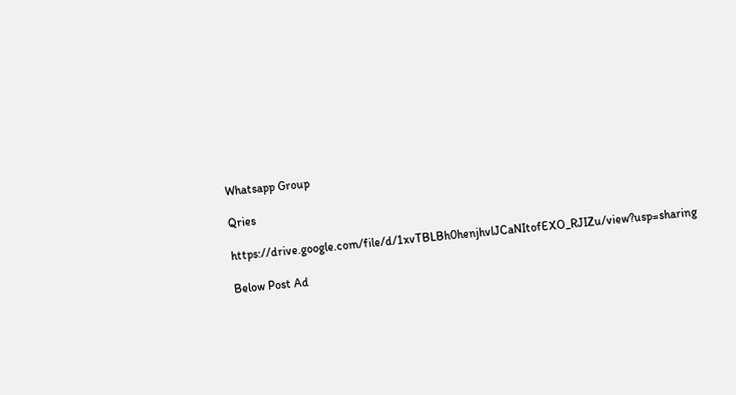Whatsapp Group

Qries

https://drive.google.com/file/d/1xvTBLBh0henjhvlJCaNItofEXO_RJIZu/view?usp=sharing

Below Post Ad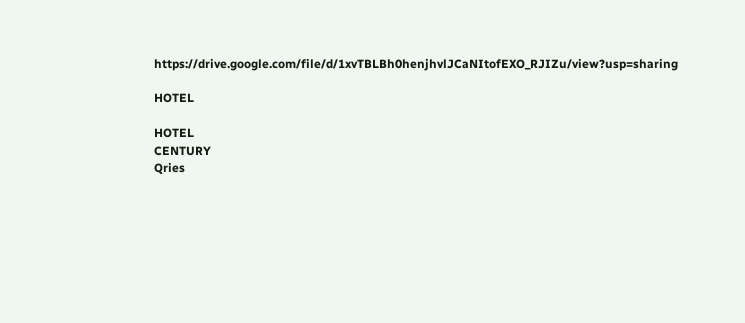https://drive.google.com/file/d/1xvTBLBh0henjhvlJCaNItofEXO_RJIZu/view?usp=sharing

HOTEL

HOTEL
CENTURY
Qries